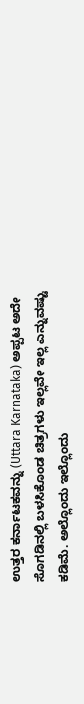ಉತ್ತರ ಕರ್ನಾಟಕವನ್ನು (Uttara Karnataka) ಅಪ್ಪಟ ಅದೇ ಸೊಗಡಿನಲ್ಲಿ ಬಳಸಿಕೊಂಡ ಚಿತ್ರಗಳು ಇಲ್ಲವೇ ಇಲ್ಲ ಎನ್ನುವಷ್ಟು ಕಡಿಮೆ. ಅಲ್ಲೊಂದು ಇಲ್ಲೊಂದು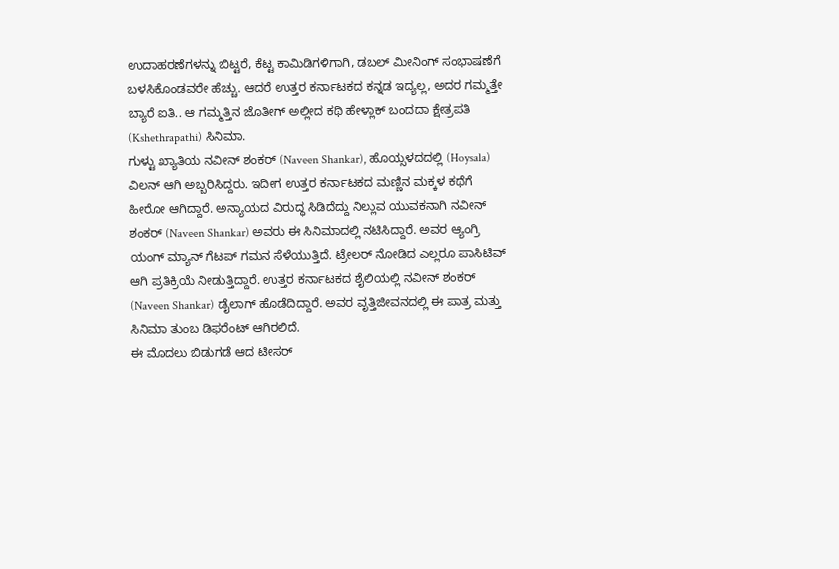ಉದಾಹರಣೆಗಳನ್ನು ಬಿಟ್ಟರೆ, ಕೆಟ್ಟ ಕಾಮಿಡಿಗಳಿಗಾಗಿ, ಡಬಲ್ ಮೀನಿಂಗ್ ಸಂಭಾಷಣೆಗೆ ಬಳಸಿಕೊಂಡವರೇ ಹೆಚ್ಚು. ಆದರೆ ಉತ್ತರ ಕರ್ನಾಟಕದ ಕನ್ನಡ ಇದ್ಯಲ್ಲ, ಅದರ ಗಮ್ಮತ್ತೇ ಬ್ಯಾರೆ ಐತಿ.. ಆ ಗಮ್ಮತ್ತಿನ ಜೊತೀಗ್ ಅಲ್ಲೀದ ಕಥಿ ಹೇಳ್ಲಾಕ್ ಬಂದದಾ ಕ್ಷೇತ್ರಪತಿ (Kshethrapathi) ಸಿನಿಮಾ.
ಗುಳ್ಟು ಖ್ಯಾತಿಯ ನವೀನ್ ಶಂಕರ್ (Naveen Shankar), ಹೊಯ್ಸಳದದಲ್ಲಿ (Hoysala) ವಿಲನ್ ಆಗಿ ಅಬ್ಬರಿಸಿದ್ದರು. ಇದೀಗ ಉತ್ತರ ಕರ್ನಾಟಕದ ಮಣ್ಣಿನ ಮಕ್ಕಳ ಕಥೆಗೆ ಹೀರೋ ಆಗಿದ್ದಾರೆ. ಅನ್ಯಾಯದ ವಿರುದ್ಧ ಸಿಡಿದೆದ್ದು ನಿಲ್ಲುವ ಯುವಕನಾಗಿ ನವೀನ್ ಶಂಕರ್ (Naveen Shankar) ಅವರು ಈ ಸಿನಿಮಾದಲ್ಲಿ ನಟಿಸಿದ್ದಾರೆ. ಅವರ ಆ್ಯಂಗ್ರಿ ಯಂಗ್ ಮ್ಯಾನ್ ಗೆಟಪ್ ಗಮನ ಸೆಳೆಯುತ್ತಿದೆ. ಟ್ರೇಲರ್ ನೋಡಿದ ಎಲ್ಲರೂ ಪಾಸಿಟಿವ್ ಆಗಿ ಪ್ರತಿಕ್ರಿಯೆ ನೀಡುತ್ತಿದ್ದಾರೆ. ಉತ್ತರ ಕರ್ನಾಟಕದ ಶೈಲಿಯಲ್ಲಿ ನವೀನ್ ಶಂಕರ್ (Naveen Shankar) ಡೈಲಾಗ್ ಹೊಡೆದಿದ್ದಾರೆ. ಅವರ ವೃತ್ತಿಜೀವನದಲ್ಲಿ ಈ ಪಾತ್ರ ಮತ್ತು ಸಿನಿಮಾ ತುಂಬ ಡಿಫರೆಂಟ್ ಆಗಿರಲಿದೆ.
ಈ ಮೊದಲು ಬಿಡುಗಡೆ ಆದ ಟೀಸರ್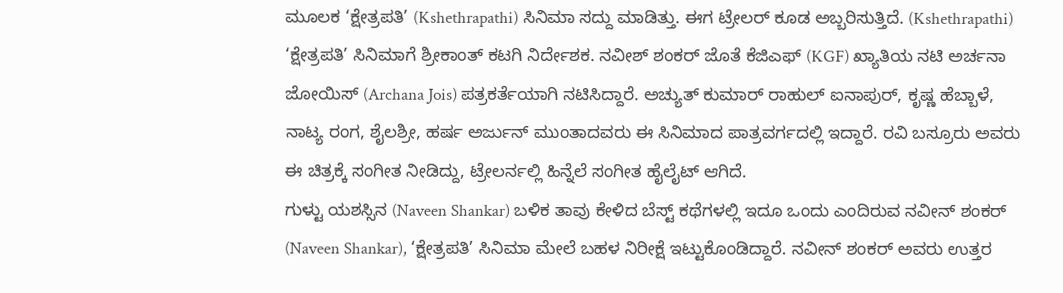ಮೂಲಕ ‘ಕ್ಷೇತ್ರಪತಿ’ (Kshethrapathi) ಸಿನಿಮಾ ಸದ್ದು ಮಾಡಿತ್ತು. ಈಗ ಟ್ರೇಲರ್ ಕೂಡ ಅಬ್ಬರಿಸುತ್ತಿದೆ. (Kshethrapathi) ‘ಕ್ಷೇತ್ರಪತಿ’ ಸಿನಿಮಾಗೆ ಶ್ರೀಕಾಂತ್ ಕಟಗಿ ನಿರ್ದೇಶಕ. ನವೀಶ್ ಶಂಕರ್ ಜೊತೆ ಕೆಜಿಎಫ್ (KGF) ಖ್ಯಾತಿಯ ನಟಿ ಅರ್ಚನಾ ಜೋಯಿಸ್ (Archana Jois) ಪತ್ರಕರ್ತೆಯಾಗಿ ನಟಿಸಿದ್ದಾರೆ. ಅಚ್ಯುತ್ ಕುಮಾರ್ ರಾಹುಲ್ ಐನಾಪುರ್, ಕೃಷ್ಣ ಹೆಬ್ಬಾಳೆ, ನಾಟ್ಯ ರಂಗ, ಶೈಲಶ್ರೀ, ಹರ್ಷ ಅರ್ಜುನ್ ಮುಂತಾದವರು ಈ ಸಿನಿಮಾದ ಪಾತ್ರವರ್ಗದಲ್ಲಿ ಇದ್ದಾರೆ. ರವಿ ಬಸ್ರೂರು ಅವರು ಈ ಚಿತ್ರಕ್ಕೆ ಸಂಗೀತ ನೀಡಿದ್ದು, ಟ್ರೇಲರ್ನಲ್ಲಿ ಹಿನ್ನೆಲೆ ಸಂಗೀತ ಹೈಲೈಟ್ ಆಗಿದೆ.
ಗುಳ್ಟು ಯಶಸ್ಸಿನ (Naveen Shankar) ಬಳಿಕ ತಾವು ಕೇಳಿದ ಬೆಸ್ಟ್ ಕಥೆಗಳಲ್ಲಿ ಇದೂ ಒಂದು ಎಂದಿರುವ ನವೀನ್ ಶಂಕರ್ (Naveen Shankar), ‘ಕ್ಷೇತ್ರಪತಿ’ ಸಿನಿಮಾ ಮೇಲೆ ಬಹಳ ನಿರೀಕ್ಷೆ ಇಟ್ಟುಕೊಂಡಿದ್ದಾರೆ. ನವೀನ್ ಶಂಕರ್ ಅವರು ಉತ್ತರ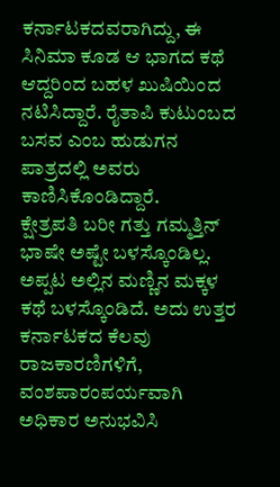ಕರ್ನಾಟಕದವರಾಗಿದ್ದು, ಈ ಸಿನಿಮಾ ಕೂಡ ಆ ಭಾಗದ ಕಥೆ ಆದ್ದರಿಂದ ಬಹಳ ಖುಷಿಯಿಂದ ನಟಿಸಿದ್ದಾರೆ. ರೈತಾಪಿ ಕುಟುಂಬದ ಬಸವ ಎಂಬ ಹುಡುಗನ ಪಾತ್ರದಲ್ಲಿ ಅವರು ಕಾಣಿಸಿಕೊಂಡಿದ್ದಾರೆ.
ಕ್ಷೇತ್ರಪತಿ ಬರೀ ಗತ್ತು ಗಮ್ಮತ್ತಿನ್ ಭಾಷೇ ಅಷ್ಟೇ ಬಳಸ್ಕೊಂಡಿಲ್ಲ. ಅಪ್ಪಟ ಅಲ್ಲಿನ ಮಣ್ಣಿನ ಮಕ್ಕಳ ಕಥೆ ಬಳಸ್ಕೊಂಡಿದೆ. ಅದು ಉತ್ತರ ಕರ್ನಾಟಕದ ಕೆಲವು ರಾಜಕಾರಣಿಗಳಿಗೆ, ವಂಶಪಾರಂಪರ್ಯವಾಗಿ ಅಧಿಕಾರ ಅನುಭವಿಸಿ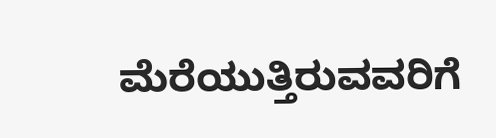ಮೆರೆಯುತ್ತಿರುವವರಿಗೆ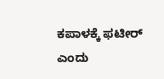ಕಪಾಳಕ್ಕೆ ಫಟೀರ್ ಎಂದು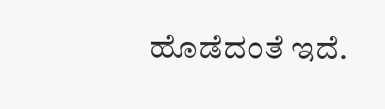ಹೊಡೆದಂತೆ ಇದೆ.